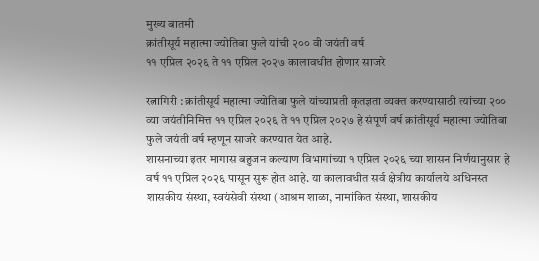मुख्य बातमी
क्रांतीसूर्य महात्मा ज्योतिबा फुले यांची २०० वी जयंती वर्ष
११ एप्रिल २०२६ ते ११ एप्रिल २०२७ कालावधीत होणार साजरे

रत्नागिरी : क्रांतीसूर्य महात्मा ज्योतिबा फुले यांच्याप्रती कृतज्ञता व्यक्त करण्यासाठी त्यांच्या २०० व्या जयंतीनिमित्त ११ एप्रिल २०२६ ते ११ एप्रिल २०२७ हे संपूर्ण वर्ष क्रांतीसूर्य महात्मा ज्योतिबा फुले जयंती वर्ष म्हणून साजरे करण्यात येत आहे.
शासनाच्या इतर मागास बहुजन कल्याण विभागांच्या १ एप्रिल २०२६ च्या शासन निर्णयानुसार हे वर्ष ११ एप्रिल २०२६ पासून सुरू होत आहे. या कालावधीत सर्व क्षेत्रीय कार्यालये अधिनस्त शासकीय संस्था, स्वयंसेवी संस्था (आश्रम शाळा, नामांकित संस्था, शासकीय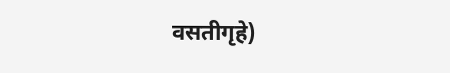वसतीगृहे)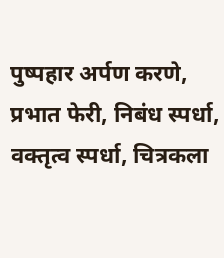पुष्पहार अर्पण करणे, प्रभात फेरी, निबंध स्पर्धा, वक्तृत्व स्पर्धा, चित्रकला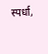स्पर्धा,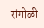रांगोळी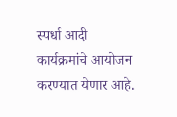स्पर्धा आदी कार्यक्रमांचे आयोजन करण्यात येणार आहे.